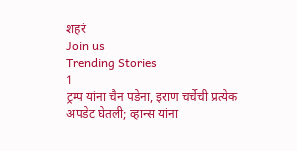शहरं
Join us
Trending Stories
1
ट्रम्प यांना चैन पडेना, इराण चर्चेची प्रत्येक अपडेट घेतली; व्हान्स यांना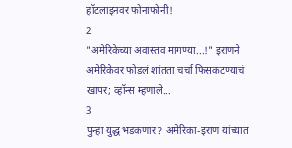हॉटलाइनवर फोनाफोनी!
2
"अमेरिकेच्या अवास्तव मागण्या...!" इराणने अमेरिकेवर फोडलं शांतता चर्चा फिसकटण्याचं खापर; व्हॉन्स म्हणाले...
3
पुन्हा युद्ध भडकणार? अमेरिका-इराण यांच्यात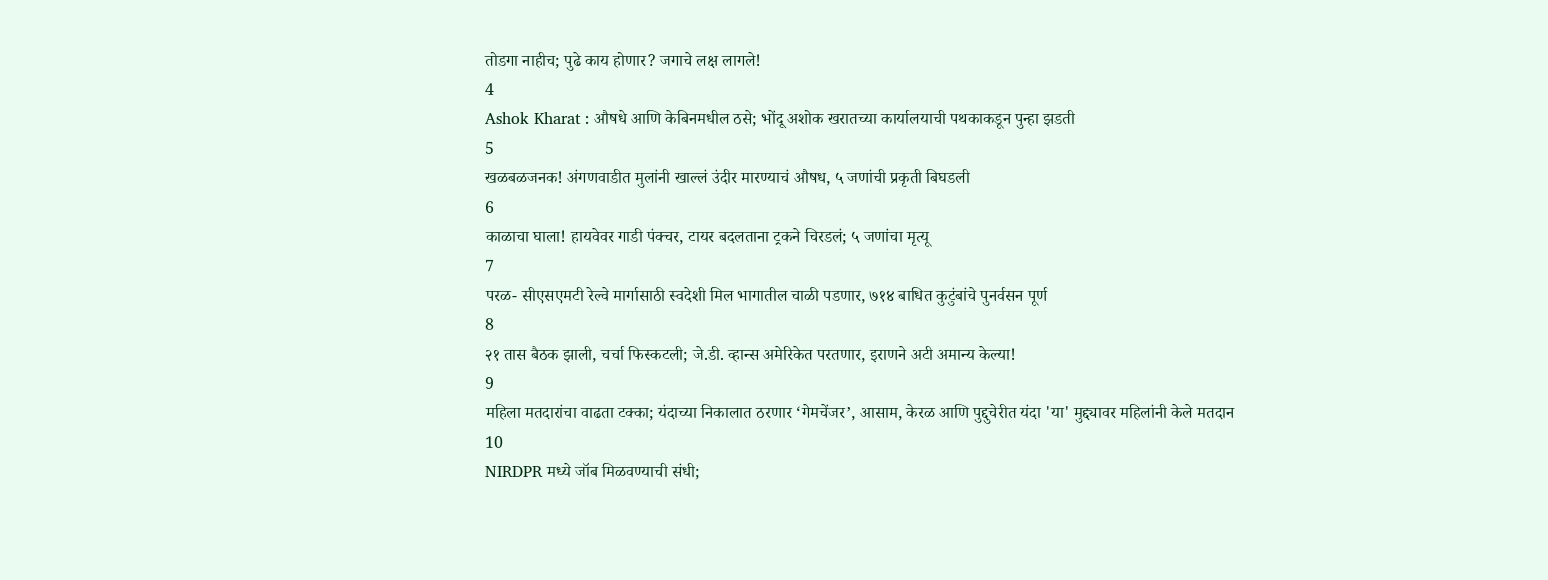तोडगा नाहीच; पुढे काय होणार? जगाचे लक्ष लागले!
4
Ashok Kharat : औषधे आणि केबिनमधील ठसे; भोंदू अशोक खरातच्या कार्यालयाची पथकाकडून पुन्हा झडती
5
खळबळजनक! अंगणवाडीत मुलांनी खाल्लं उंदीर मारण्याचं औषध, ५ जणांची प्रकृती बिघडली
6
काळाचा घाला! हायवेवर गाडी पंक्चर, टायर बदलताना ट्रकने चिरडलं; ५ जणांचा मृत्यू
7
परळ- सीएसएमटी रेल्वे मार्गासाठी स्वदेशी मिल भागातील चाळी पडणार, ७१४ बाधित कुटुंबांचे पुनर्वसन पूर्ण
8
२१ तास बैठक झाली, चर्चा फिस्कटली; जे.डी. व्हान्स अमेरिकेत परतणार, इराणने अटी अमान्य केल्या!
9
महिला मतदारांचा वाढता टक्का; यंदाच्या निकालात ठरणार ‘गेमचेंजर’, आसाम, केरळ आणि पुद्दुचेरीत यंदा 'या' मुद्द्यावर महिलांनी केले मतदान
10
NIRDPR मध्ये जॉब मिळवण्याची संधी;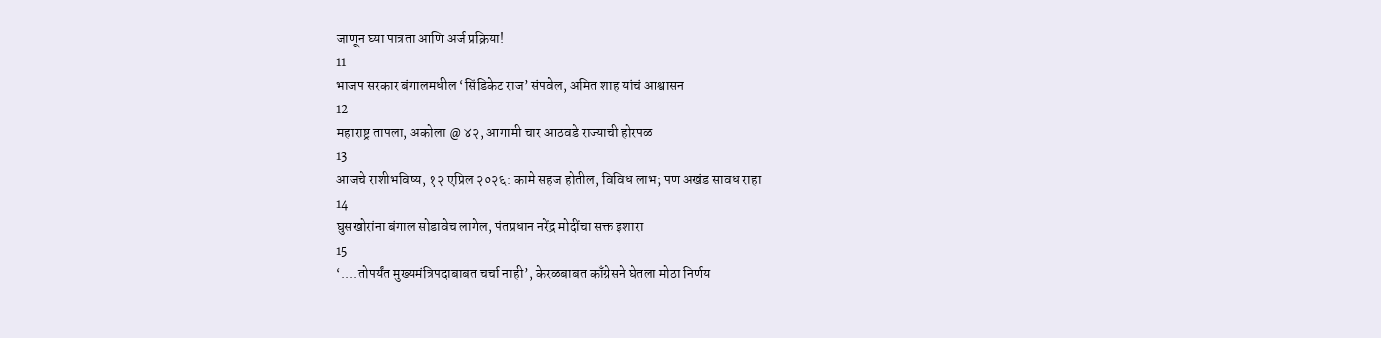जाणून घ्या पात्रता आणि अर्ज प्रक्रिया!
11
भाजप सरकार बंगालमधील ‘सिंडिकेट राज’ संपवेल, अमित शाह यांचं आश्वासन
12
महाराष्ट्र तापला, अकोला @ ४२, आगामी चार आठवडे राज्याची होरपळ
13
आजचे राशीभविष्य, १२ एप्रिल २०२६: कामे सहज होतील, विविध लाभ; पण अखंड सावध राहा
14
घुसखोरांना बंगाल सोडावेच लागेल, पंतप्रधान नरेंद्र मोदींचा सक्त इशारा
15
‘....तोपर्यंत मुख्यमंत्रिपदाबाबत चर्चा नाही’, केरळबाबत काँग्रेसने घेतला मोठा निर्णय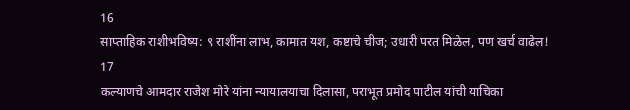16
साप्ताहिक राशीभविष्य: ९ राशींना लाभ, कामात यश, कष्टाचे चीज; उधारी परत मिळेल, पण खर्च वाढेल!
17
कल्याणचे आमदार राजेश मोरे यांना न्यायालयाचा दिलासा, पराभूत प्रमोद पाटील यांची याचिका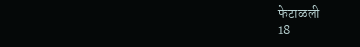फेटाळली
18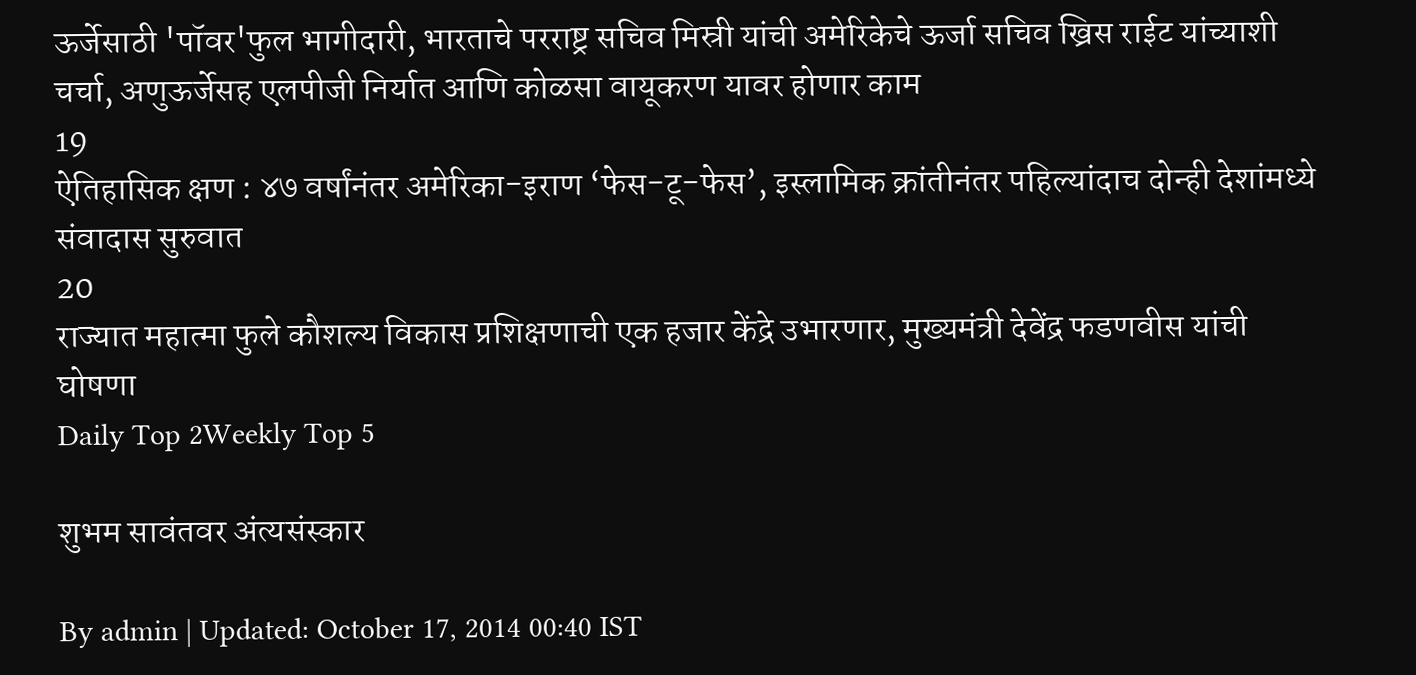ऊर्जेसाठी 'पॉवर'फुल भागीदारी, भारताचे परराष्ट्र सचिव मिस्री यांची अमेरिकेचे ऊर्जा सचिव ख्रिस राईट यांच्याशी चर्चा, अणुऊर्जेसह एलपीजी निर्यात आणि कोळसा वायूकरण यावर होणार काम
19
ऐतिहासिक क्षण : ४७ वर्षांनंतर अमेरिका-इराण ‘फेस-टू-फेस’, इस्लामिक क्रांतीनंतर पहिल्यांदाच दोन्ही देशांमध्ये संवादास सुरुवात
20
राज्यात महात्मा फुले कौशल्य विकास प्रशिक्षणाची एक हजार केंद्रे उभारणार, मुख्यमंत्री देवेंद्र फडणवीस यांची घोषणा
Daily Top 2Weekly Top 5

शुभम सावंतवर अंत्यसंस्कार

By admin | Updated: October 17, 2014 00:40 IST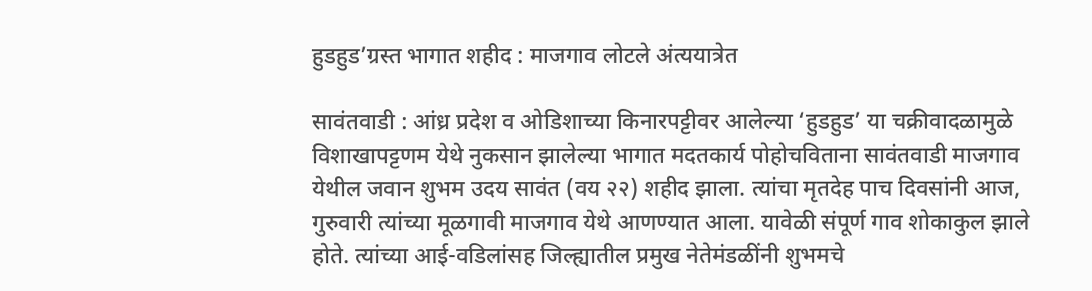हुडहुड’ग्रस्त भागात शहीद : माजगाव लोटले अंत्ययात्रेत

सावंतवाडी : आंध्र प्रदेश व ओडिशाच्या किनारपट्टीवर आलेल्या ‘हुडहुड’ या चक्रीवादळामुळे विशाखापट्टणम येथे नुकसान झालेल्या भागात मदतकार्य पोहोचविताना सावंतवाडी माजगाव येथील जवान शुभम उदय सावंत (वय २२) शहीद झाला. त्यांचा मृतदेह पाच दिवसांनी आज, गुरुवारी त्यांच्या मूळगावी माजगाव येथे आणण्यात आला. यावेळी संपूर्ण गाव शोकाकुल झाले होते. त्यांच्या आई-वडिलांसह जिल्ह्यातील प्रमुख नेतेमंडळींनी शुभमचे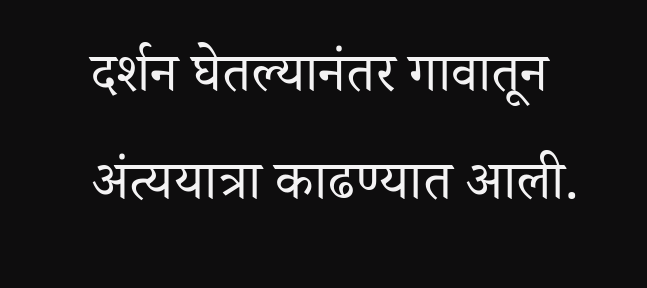दर्शन घेतल्यानंतर गावातून अंत्ययात्रा काढण्यात आली.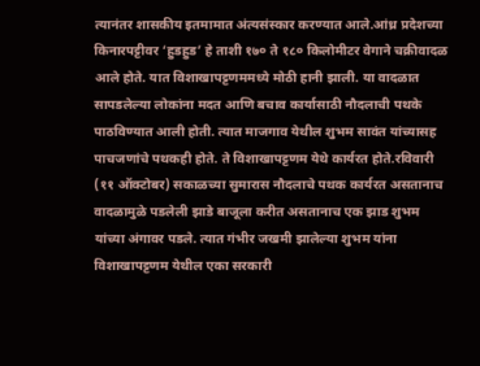त्यानंतर शासकीय इतमामात अंत्यसंस्कार करण्यात आले.आंध्र प्रदेशच्या किनारपट्टीवर ‘हुडहुड’ हे ताशी १७० ते १८० किलोमीटर वेगाने चक्रीवादळ आले होते. यात विशाखापट्टणममध्ये मोठी हानी झाली. या वादळात सापडलेल्या लोकांना मदत आणि बचाव कार्यासाठी नौदलाची पथके पाठविण्यात आली होती. त्यात माजगाव येथील शुभम सावंत यांच्यासह पाचजणांचे पथकही होते. ते विशाखापट्टणम येथे कार्यरत होते.रविवारी (११ ऑक्टोबर) सकाळच्या सुमारास नौदलाचे पथक कार्यरत असतानाच वादळामुळे पडलेली झाडे बाजूला करीत असतानाच एक झाड शुभम यांच्या अंगावर पडले. त्यात गंभीर जखमी झालेल्या शुभम यांना विशाखापट्टणम येथील एका सरकारी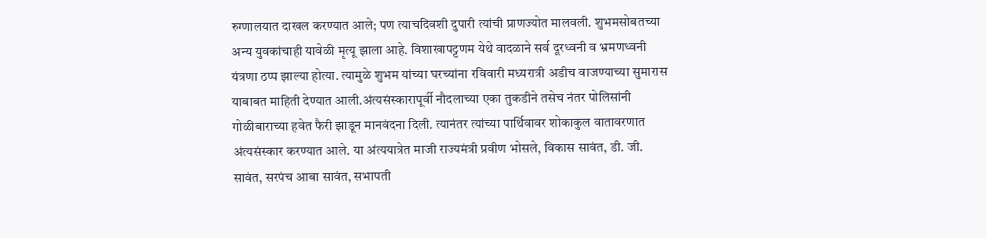रुग्णालयात दाखल करण्यात आले; पण त्याचदिवशी दुपारी त्यांची प्राणज्योत मालवली. शुभमसोबतच्या अन्य युवकांचाही यावेळी मृत्यू झाला आहे. विशाखापट्टणम येथे वादळाने सर्व दूरध्वनी व भ्रमणध्वनी यंत्रणा ठप्प झाल्या होत्या. त्यामुळे शुभम यांच्या घरच्यांना रविवारी मध्यरात्री अडीच वाजण्याच्या सुमारास याबाबत माहिती देण्यात आली.अंत्यसंस्कारापूर्वी नौदलाच्या एका तुकडीने तसेच नंतर पोलिसांनी गोळीबाराच्या हवेत फैरी झाडून मानवंदना दिली. त्यानंतर त्यांच्या पार्थिवावर शोकाकुल वातावरणात अंत्यसंस्कार करण्यात आले. या अंत्ययात्रेत माजी राज्यमंत्री प्रवीण भोसले, विकास सावंत, डी. जी. सावंत, सरपंच आबा सावंत, सभापती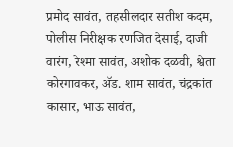प्रमोद सावंत, तहसीलदार सतीश कदम, पोलीस निरीक्षक रणजित देसाई, दाजी वारंग, रेश्मा सावंत, अशोक दळवी, श्वेता कोरगावकर, अ‍ॅड. शाम सावंत, चंद्रकांत कासार, भाऊ सावंत,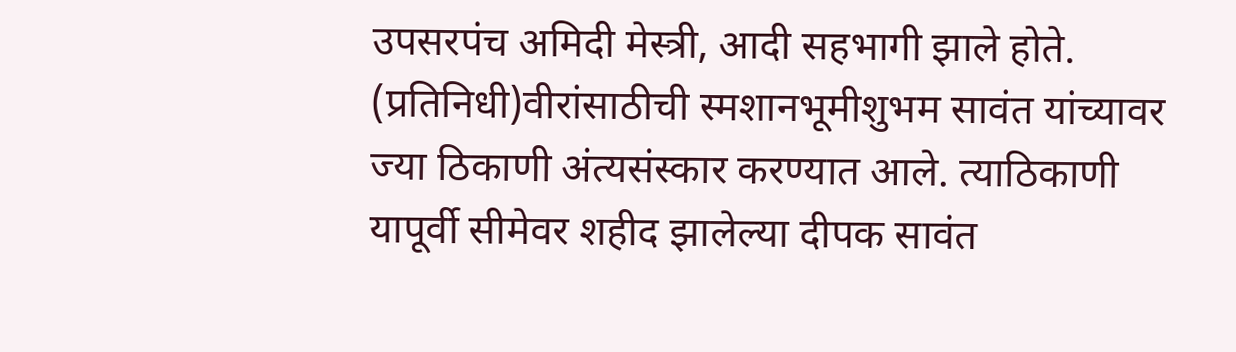उपसरपंच अमिदी मेस्त्री, आदी सहभागी झाले होते. (प्रतिनिधी)वीरांसाठीची स्मशानभूमीशुभम सावंत यांच्यावर ज्या ठिकाणी अंत्यसंस्कार करण्यात आले. त्याठिकाणी यापूर्वी सीमेवर शहीद झालेल्या दीपक सावंत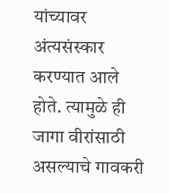यांच्यावर अंत्यसंस्कार करण्यात आले होते. त्यामुळे ही जागा वीरांसाठी असल्याचे गावकरी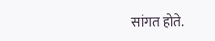सांगत होते.